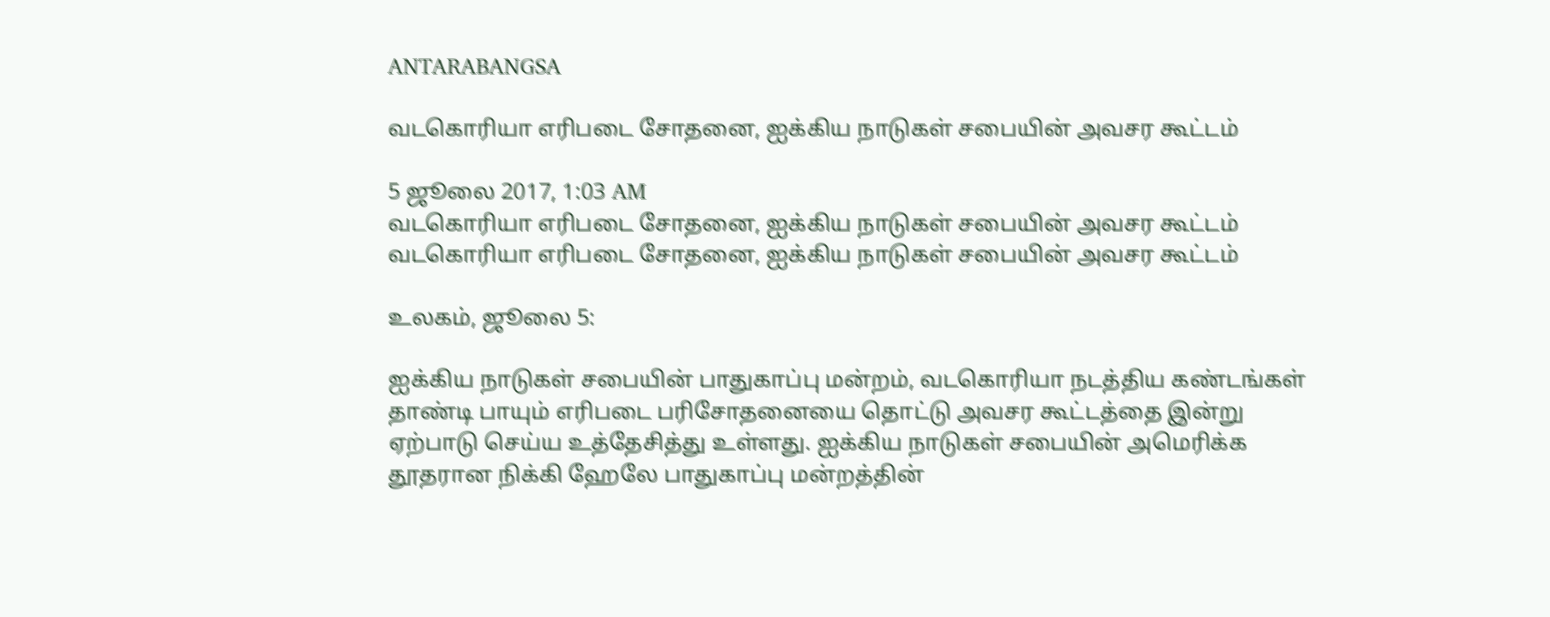ANTARABANGSA

வடகொரியா எரிபடை சோதனை, ஐக்கிய நாடுகள் சபையின் அவசர கூட்டம்

5 ஜூலை 2017, 1:03 AM
வடகொரியா எரிபடை சோதனை, ஐக்கிய நாடுகள் சபையின் அவசர கூட்டம்
வடகொரியா எரிபடை சோதனை, ஐக்கிய நாடுகள் சபையின் அவசர கூட்டம்

உலகம், ஜூலை 5:

ஐக்கிய நாடுகள் சபையின் பாதுகாப்பு மன்றம், வடகொரியா நடத்திய கண்டங்கள் தாண்டி பாயும் எரிபடை பரிசோதனையை தொட்டு அவசர கூட்டத்தை இன்று ஏற்பாடு செய்ய உத்தேசித்து உள்ளது. ஐக்கிய நாடுகள் சபையின் அமெரிக்க தூதரான நிக்கி ஹேலே பாதுகாப்பு மன்றத்தின்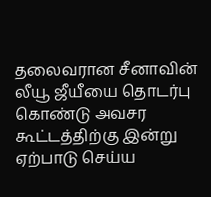தலைவரான சீனாவின் லீயூ ஜீயீயை தொடர்பு கொண்டு அவசர கூட்டத்திற்கு இன்று ஏற்பாடு செய்ய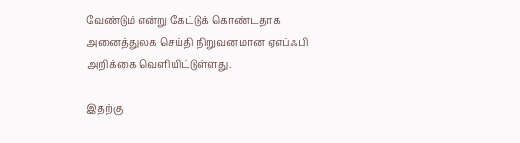வேண்டும் என்று கேட்டுக் கொண்டதாக அனைத்துலக செய்தி நிறுவனமான ஏஎப்ஃபி அறிக்கை வெளியிட்டுள்ளது.

இதற்கு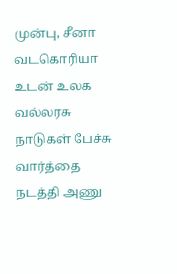முன்பு, சீனா வடகொரியா உடன் உலக வல்லரசு நாடுகள் பேச்சு வார்த்தை நடத்தி அணு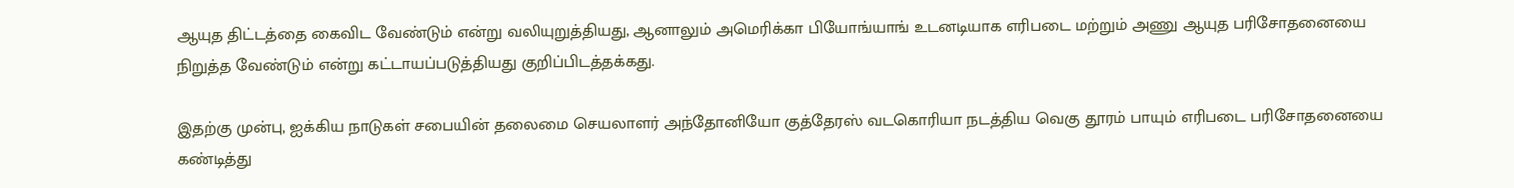ஆயுத திட்டத்தை கைவிட வேண்டும் என்று வலியுறுத்தியது, ஆனாலும் அமெரிக்கா பியோங்யாங் உடனடியாக எரிபடை மற்றும் அணு ஆயுத பரிசோதனையை நிறுத்த வேண்டும் என்று கட்டாயப்படுத்தியது குறிப்பிடத்தக்கது.

இதற்கு முன்பு, ஐக்கிய நாடுகள் சபையின் தலைமை செயலாளர் அந்தோனியோ குத்தேரஸ் வடகொரியா நடத்திய வெகு தூரம் பாயும் எரிபடை பரிசோதனையை கண்டித்து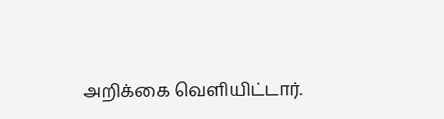அறிக்கை வெளியிட்டார்.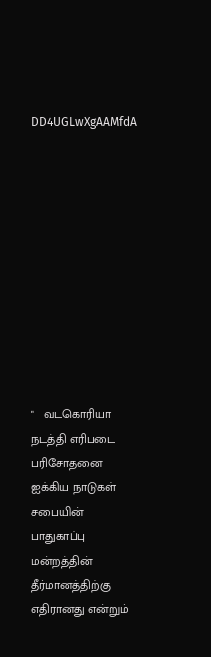DD4UGLwXgAAMfdA











"   வடகொரியா நடத்தி எரிபடை பரிசோதனை ஐக்கிய நாடுகள் சபையின் பாதுகாப்பு மன்றத்தின் தீர்மானத்திற்கு எதிரானது என்றும்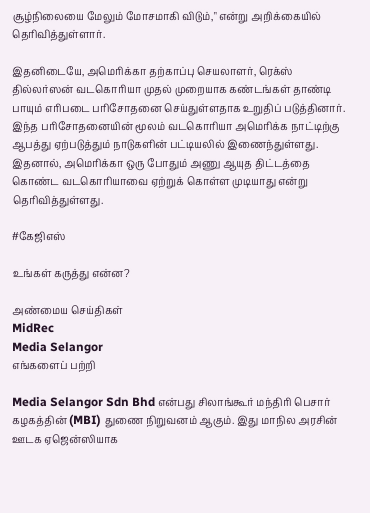சூழ்நிலையை மேலும் மோசமாகி விடும்," என்று அறிக்கையில் தெரிவித்துள்ளார்.

இதனிடையே, அமெரிக்கா தற்காப்பு செயலாளர், ரெக்ஸ் தில்லர்ஸன் வடகொரியா முதல் முறையாக கண்டங்கள் தாண்டி பாயும் எரிபடை பரிசோதனை செய்துள்ளதாக உறுதிப் படுத்தினார். இந்த பரிசோதனையின் மூலம் வடகொரியா அமெரிக்க நாட்டிற்கு ஆபத்து ஏற்படுத்தும் நாடுகளின் பட்டியலில் இணைந்துள்ளது. இதனால், அமெரிக்கா ஒரு போதும் அணு ஆயுத திட்டத்தை கொண்ட வடகொரியாவை ஏற்றுக் கொள்ள முடியாது என்று தெரிவித்துள்ளது.

#கேஜிஎஸ்

உங்கள் கருத்து என்ன?

அண்மைய செய்திகள்
MidRec
Media Selangor
எங்களைப் பற்றி

Media Selangor Sdn Bhd என்பது சிலாங்கூர் மந்திரி பெசார் கழகத்தின் (MBI) துணை நிறுவனம் ஆகும். இது மாநில அரசின் ஊடக ஏஜென்ஸியாக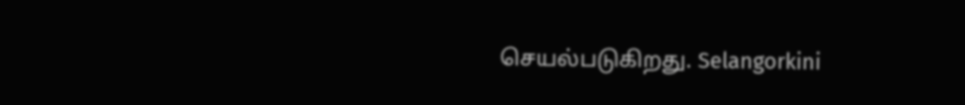செயல்படுகிறது. Selangorkini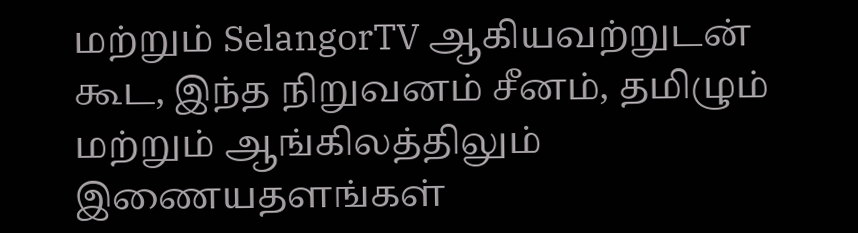மற்றும் SelangorTV ஆகியவற்றுடன் கூட, இந்த நிறுவனம் சீனம், தமிழும் மற்றும் ஆங்கிலத்திலும் இணையதளங்கள்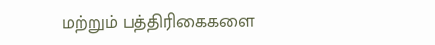மற்றும் பத்திரிகைகளை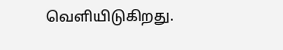வெளியிடுகிறது.